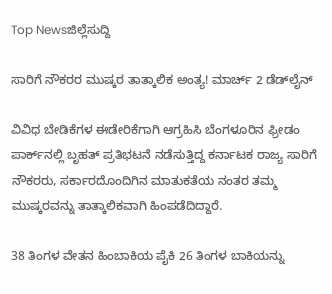Top Newsಜಿಲ್ಲೆಸುದ್ದಿ

ಸಾರಿಗೆ ನೌಕರರ ಮುಷ್ಕರ ತಾತ್ಕಾಲಿಕ ಅಂತ್ಯ! ಮಾರ್ಚ್ 2 ಡೆಡ್‌ಲೈನ್

ವಿವಿಧ ಬೇಡಿಕೆಗಳ ಈಡೇರಿಕೆಗಾಗಿ ಆಗ್ರಹಿಸಿ ಬೆಂಗಳೂರಿನ ಫ್ರೀಡಂ ಪಾರ್ಕ್‌ನಲ್ಲಿ ಬೃಹತ್ ಪ್ರತಿಭಟನೆ ನಡೆಸುತ್ತಿದ್ದ ಕರ್ನಾಟಕ ರಾಜ್ಯ ಸಾರಿಗೆ ನೌಕರರು, ಸರ್ಕಾರದೊಂದಿಗಿನ ಮಾತುಕತೆಯ ನಂತರ ತಮ್ಮ ಮುಷ್ಕರವನ್ನು ತಾತ್ಕಾಲಿಕವಾಗಿ ಹಿಂಪಡೆದಿದ್ದಾರೆ.

38 ತಿಂಗಳ ವೇತನ ಹಿಂಬಾಕಿಯ ಪೈಕಿ 26 ತಿಂಗಳ ಬಾಕಿಯನ್ನು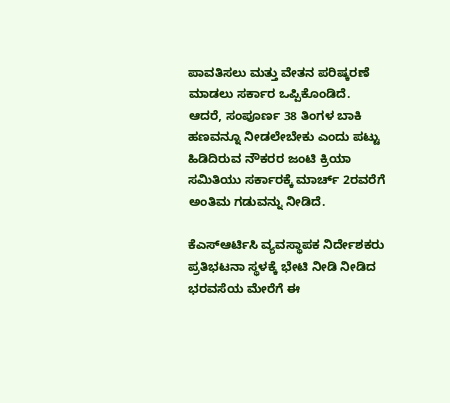ಪಾವತಿಸಲು ಮತ್ತು ವೇತನ ಪರಿಷ್ಕರಣೆ ಮಾಡಲು ಸರ್ಕಾರ ಒಪ್ಪಿಕೊಂಡಿದೆ. ಆದರೆ, ಸಂಪೂರ್ಣ 38 ತಿಂಗಳ ಬಾಕಿ ಹಣವನ್ನೂ ನೀಡಲೇಬೇಕು ಎಂದು ಪಟ್ಟು ಹಿಡಿದಿರುವ ನೌಕರರ ಜಂಟಿ ಕ್ರಿಯಾ ಸಮಿತಿಯು ಸರ್ಕಾರಕ್ಕೆ ಮಾರ್ಚ್ 2ರವರೆಗೆ ಅಂತಿಮ ಗಡುವನ್ನು ನೀಡಿದೆ.

ಕೆಎಸ್ಆರ್ಟಿಸಿ ವ್ಯವಸ್ಥಾಪಕ ನಿರ್ದೇಶಕರು ಪ್ರತಿಭಟನಾ ಸ್ಥಳಕ್ಕೆ ಭೇಟಿ ನೀಡಿ ನೀಡಿದ ಭರವಸೆಯ ಮೇರೆಗೆ ಈ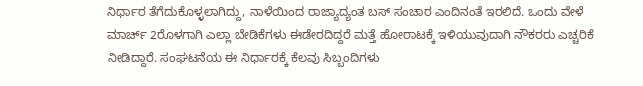ನಿರ್ಧಾರ ತೆಗೆದುಕೊಳ್ಳಲಾಗಿದ್ದು, ನಾಳೆಯಿಂದ ರಾಜ್ಯಾದ್ಯಂತ ಬಸ್ ಸಂಚಾರ ಎಂದಿನಂತೆ ಇರಲಿದೆ. ಒಂದು ವೇಳೆ ಮಾರ್ಚ್ 2ರೊಳಗಾಗಿ ಎಲ್ಲಾ ಬೇಡಿಕೆಗಳು ಈಡೇರದಿದ್ದರೆ ಮತ್ತೆ ಹೋರಾಟಕ್ಕೆ ಇಳಿಯುವುದಾಗಿ ನೌಕರರು ಎಚ್ಚರಿಕೆ ನೀಡಿದ್ದಾರೆ. ಸಂಘಟನೆಯ ಈ ನಿರ್ಧಾರಕ್ಕೆ ಕೆಲವು ಸಿಬ್ಬಂದಿಗಳು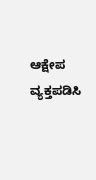ಆಕ್ಷೇಪ ವ್ಯಕ್ತಪಡಿಸಿ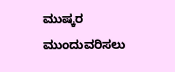ಮುಷ್ಕರ ಮುಂದುವರಿಸಲು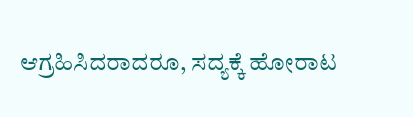ಆಗ್ರಹಿಸಿದರಾದರೂ, ಸದ್ಯಕ್ಕೆ ಹೋರಾಟ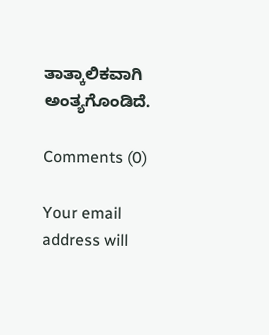ತಾತ್ಕಾಲಿಕವಾಗಿ ಅಂತ್ಯಗೊಂಡಿದೆ.

Comments (0)

Your email address will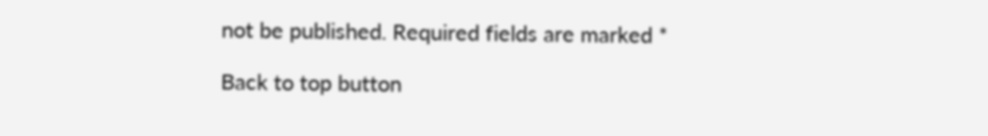not be published. Required fields are marked *

Back to top button